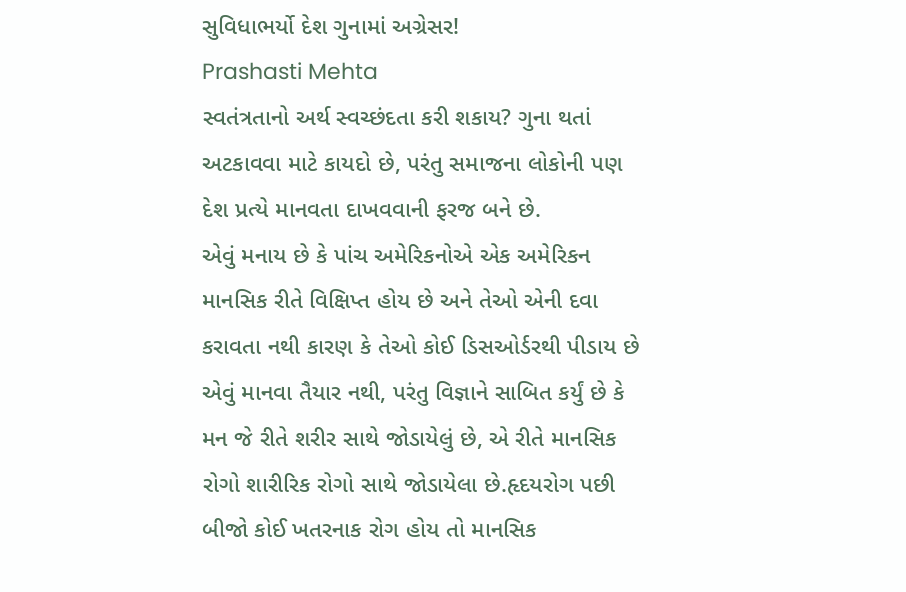સુવિધાભર્યો દેશ ગુનામાં અગ્રેસર!
Prashasti Mehta
સ્વતંત્રતાનો અર્થ સ્વચ્છંદતા કરી શકાય? ગુના થતાં અટકાવવા માટે કાયદો છે, પરંતુ સમાજના લોકોની પણ દેશ પ્રત્યે માનવતા દાખવવાની ફરજ બને છે.
એવું મનાય છે કે પાંચ અમેરિકનોએ એક અમેરિકન માનસિક રીતે વિક્ષિપ્ત હોય છે અને તેઓ એની દવા કરાવતા નથી કારણ કે તેઓ કોઈ ડિસઓર્ડરથી પીડાય છે એવું માનવા તૈયાર નથી, પરંતુ વિજ્ઞાને સાબિત કર્યું છે કે મન જે રીતે શરીર સાથે જોડાયેલું છે, એ રીતે માનસિક રોગો શારીરિક રોગો સાથે જોડાયેલા છે.હૃદયરોગ પછી બીજો કોઈ ખતરનાક રોગ હોય તો માનસિક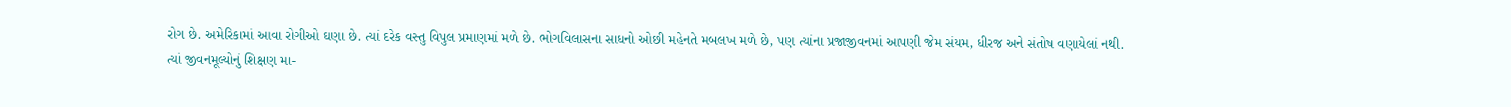રોગ છે. અમેરિકામાં આવા રોગીઓ ઘણા છે. ત્યાં દરેક વસ્તુ વિપુલ પ્રમાણમાં મળે છે. ભોગવિલાસના સાધનો ઓછી મહેનતે મબલખ મળે છે, પણ ત્યાંના પ્રજાજીવનમાં આપણી જેમ સંયમ, ધીરજ અને સંતોષ વણાયેલાં નથી.
ત્યાં જીવનમૂલ્યોનું શિક્ષણ મા-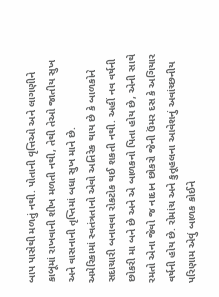બાપ પાસેથી મળતું નથી. પોતાની વૃત્તિઓ અને લાગણીને કાબૂમાં રાખવાની શીખ મળતી નથી, તેથી તેઓ જાતીય સુખ અને વાસનાની તૃપ્તિમાં બધા સુખ માને છે.
અમેરિકામાં સ્વતંત્રતાનો એવો અતિરેક થાય છે કે બાળકોને સદાચારી બનાવવા રોકટોક થઈ શકતી નથી. અહીં નવ વર્ષની છોકરી મા બને છે અને એ બાળકનો પિતા હોય છે, એની સાથે રમતો એના જેવો જ નાદાન છોકરો જેની ઉંમર દસ કે અગિયાર વર્ષની હોય છે. રોમાંચ અને કુતૂહલના આવેશનું અવાંચ્છનીય પરિણામ એવું બાળક કોઈને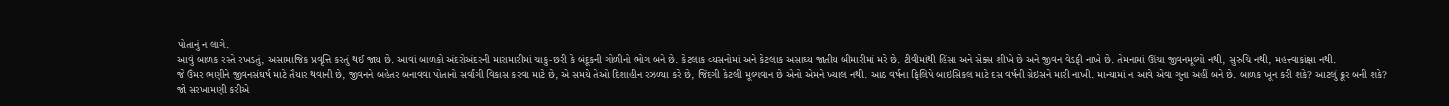પોતાનું ન લાગે.
આવું બાળક રસ્તે રખડતું, અસામાજિક પ્રવૃત્તિ કરતું થઈ જાય છે. આવાં બાળકો અંદરોઅંદરની મારામારીમાં ચાકુ-છરી કે બંદૂકની ગોળીનો ભોગ બને છે. કેટલાક વ્યસનોમાં અને કેટલાક અસાઘ્ય જાતીય બીમારીમાં મરે છે. ટીવીમાંથી હિંસા અને સેક્સ શીખે છે અને જીવન વેડફી નાખે છે. તેમનામાં ઊંચા જીવનમૂલ્યો નથી, સુરુચિ નથી, મહત્ત્વાકાંક્ષા નથી.
જે ઉંમર ભણીને જીવનસંઘર્ષ માટે તૈયાર થવાની છે, જીવનને બહેતર બનાવવા પોતાનો સર્વાંગી વિકાસ કરવા માટે છે, એ સમયે તેઓ દિશાહીન રઝળ્યા કરે છે, જિંદગી કેટલી મૂલ્યવાન છે એનો એમને ખ્યાલ નથી. આઠ વર્ષના ફિલિપે બાઇસિકલ માટે દસ વર્ષની ગ્રેઇસને મારી નાખી. માન્યામાં ન આવે એવા ગુના અહીં બને છે. બાળક ખૂન કરી શકે? આટલું ક્રૂર બની શકે?
જો સરખામણી કરીએ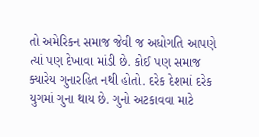તો અમેરિકન સમાજ જેવી જ અધોગતિ આપણે ત્યાં પણ દેખાવા માંડી છે. કોઈ પણ સમાજ ક્યારેય ગુનારહિત નથી હોતો. દરેક દેશમાં દરેક યુગમાં ગુના થાય છે. ગુનો અટકાવવા માટે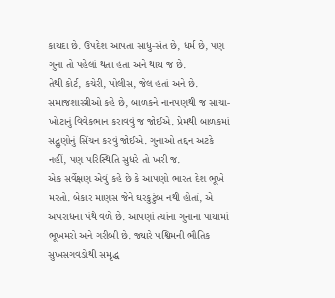કાયદા છે. ઉપદેશ આપતા સાધુ-સંત છે, ધર્મ છે, પણ ગુના તો પહેલાં થતા હતા અને થાય જ છે.
તેથી કોર્ટ, કચેરી, પોલીસ, જેલ હતાં અને છે. સમાજશાસ્ત્રીઓ કહે છે, બાળકને નાનપણથી જ સાચા-ખોટાનું વિવેકભાન કરાવવું જ જોઈએ. પ્રેમથી બાળકમાં સદ્ગુણોનું સિંચન કરવું જોઈએ. ગુનાઓ તદ્દન અટકે નહીં, પણ પરિસ્થિતિ સુધરે તો ખરી જ.
એક સર્વેક્ષણ એવું કહે છે કે આપણો ભારત દેશ ભૂખે મરતો. બેકાર માણસ જેને ઘરકુટુંબ નથી હોતાં, એ અપરાધના પંથે વળે છે. આપણાં ત્યાંના ગુનાના પાયામાં ભૂખમરો અને ગરીબી છે. જ્યારે પશ્વિમની ભૌતિક સુખસગવડોથી સમૃદ્ધ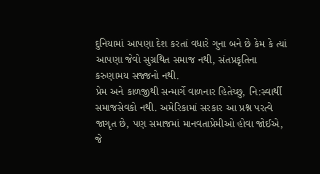દુનિયામાં આપણા દેશ કરતાં વધારે ગુના બને છે કેમ કે ત્યાં આપણા જેવો સુગ્રથિત સમાજ નથી, સંતપ્રકૃતિના કરુણામય સજ્જનો નથી.
પ્રેમ અને કાળજીથી સન્માર્ગે વાળનાર હિતેચ્છુ, નિ:સ્વાર્થી સમાજસેવકો નથી. અમેરિકામાં સરકાર આ પ્રશ્ન પરત્વે જાગૃત છે, પણ સમાજમાં માનવતાપ્રેમીઓ હોવા જોઈએ, જે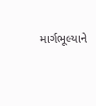માર્ગભૂલ્યાને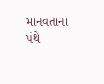માનવતાના પંથે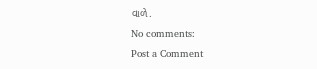વાળે.
No comments:
Post a Comment